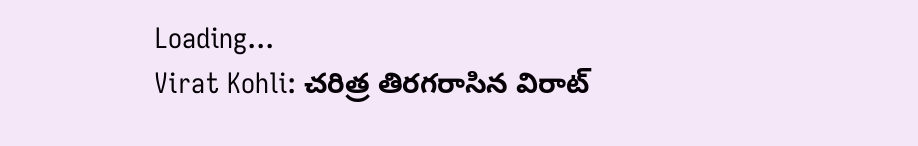Loading...
Virat Kohli: చరిత్ర తిరగరాసిన విరాట్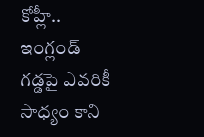కోహ్లీ.. ఇంగ్లండ్ గడ్డపై ఎవరికీ సాధ్యం కాని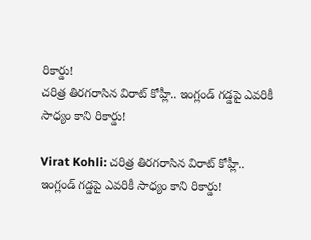రికార్డు!
చరిత్ర తిరగరాసిన విరాట్ కోహ్లీ.. ఇంగ్లండ్ గడ్డపై ఎవరికీ సాధ్యం కాని రికార్డు!

Virat Kohli: చరిత్ర తిరగరాసిన విరాట్ కోహ్లీ.. ఇంగ్లండ్ గడ్డపై ఎవరికీ సాధ్యం కాని రికార్డు!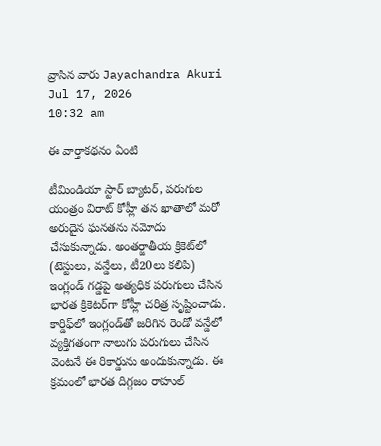వ్రాసిన వారు Jayachandra Akuri
Jul 17, 2026
10:32 am

ఈ వార్తాకథనం ఏంటి

టీమిండియా స్టార్ బ్యాటర్, పరుగుల యంత్రం విరాట్ కోహ్లీ తన ఖాతాలో మరో అరుదైన ఘనతను నమోదు చేసుకున్నాడు. అంతర్జాతీయ క్రికెట్‌లో (టెస్టులు, వన్డేలు, టీ20లు కలిపి) ఇంగ్లండ్ గడ్డపై అత్యధిక పరుగులు చేసిన భారత క్రికెటర్‌గా కోహ్లీ చరిత్ర సృష్టించాడు. కార్డిఫ్‌లో ఇంగ్లండ్‌తో జరిగిన రెండో వన్డేలో వ్యక్తిగతంగా నాలుగు పరుగులు చేసిన వెంటనే ఈ రికార్డును అందుకున్నాడు. ఈ క్రమంలో భారత దిగ్గజం రాహుల్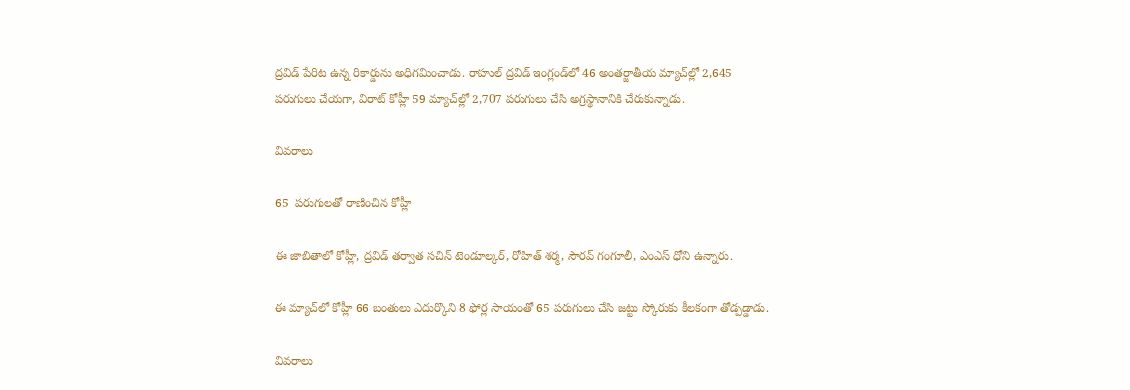ద్రవిడ్ పేరిట ఉన్న రికార్డును అధిగమించాడు. రాహుల్ ద్రవిడ్ ఇంగ్లండ్‌లో 46 అంతర్జాతీయ మ్యాచ్‌ల్లో 2,645 పరుగులు చేయగా, విరాట్ కోహ్లీ 59 మ్యాచ్‌ల్లో 2,707 పరుగులు చేసి అగ్రస్థానానికి చేరుకున్నాడు.

వివరాలు

65  పరుగులతో రాణించిన కోహ్లీ

ఈ జాబితాలో కోహ్లీ, ద్రవిడ్ తర్వాత సచిన్ టెండూల్కర్, రోహిత్ శర్మ, సౌరవ్ గంగూలీ, ఎంఎస్ ధోని ఉన్నారు.

ఈ మ్యాచ్‌లో కోహ్లీ 66 బంతులు ఎదుర్కొని 8 ఫోర్ల సాయంతో 65 పరుగులు చేసి జట్టు స్కోరుకు కీలకంగా తోడ్పడ్డాడు.

వివరాలు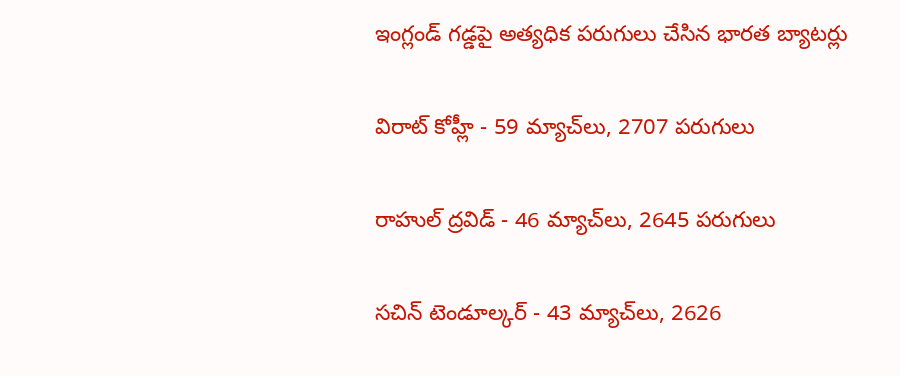ఇంగ్లండ్ గడ్డపై అత్యధిక పరుగులు చేసిన భారత బ్యాటర్లు

విరాట్ కోహ్లీ - 59 మ్యాచ్‌లు, 2707 పరుగులు

రాహుల్ ద్రవిడ్ - 46 మ్యాచ్‌లు, 2645 పరుగులు

సచిన్ టెండూల్కర్ - 43 మ్యాచ్‌లు, 2626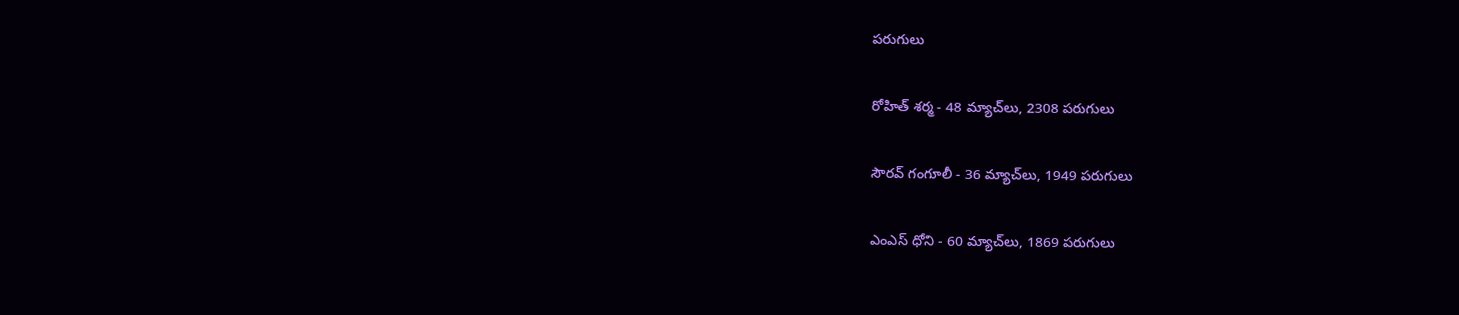పరుగులు

రోహిత్ శర్మ - 48 మ్యాచ్‌లు, 2308 పరుగులు

సౌరవ్ గంగూలీ - 36 మ్యాచ్‌లు, 1949 పరుగులు

ఎంఎస్ ధోని - 60 మ్యాచ్‌లు, 1869 పరుగులు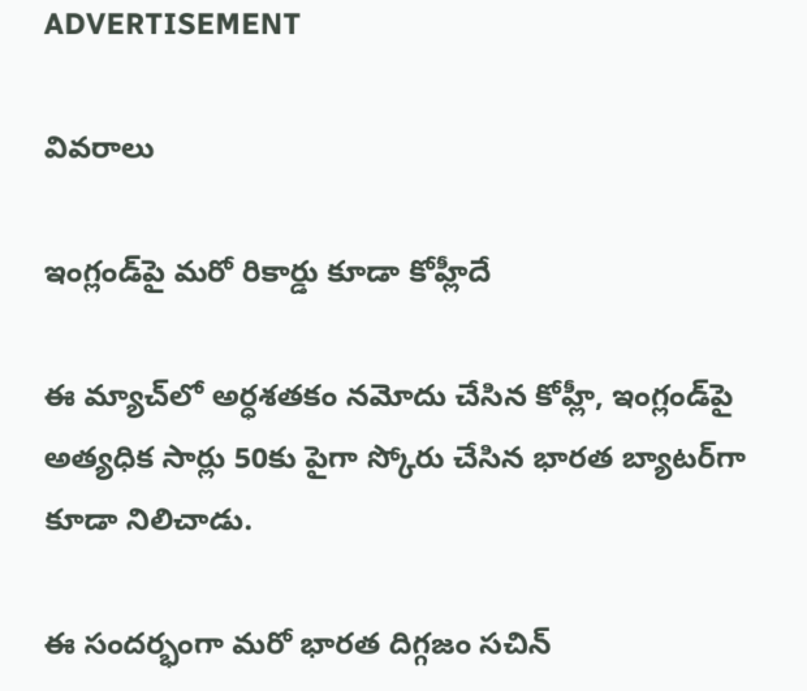ADVERTISEMENT

వివరాలు

ఇంగ్లండ్‌పై మరో రికార్డు కూడా కోహ్లీదే

ఈ మ్యాచ్‌లో అర్ధశతకం నమోదు చేసిన కోహ్లీ, ఇంగ్లండ్‌పై అత్యధిక సార్లు 50కు పైగా స్కోరు చేసిన భారత బ్యాటర్‌గా కూడా నిలిచాడు.

ఈ సందర్భంగా మరో భారత దిగ్గజం సచిన్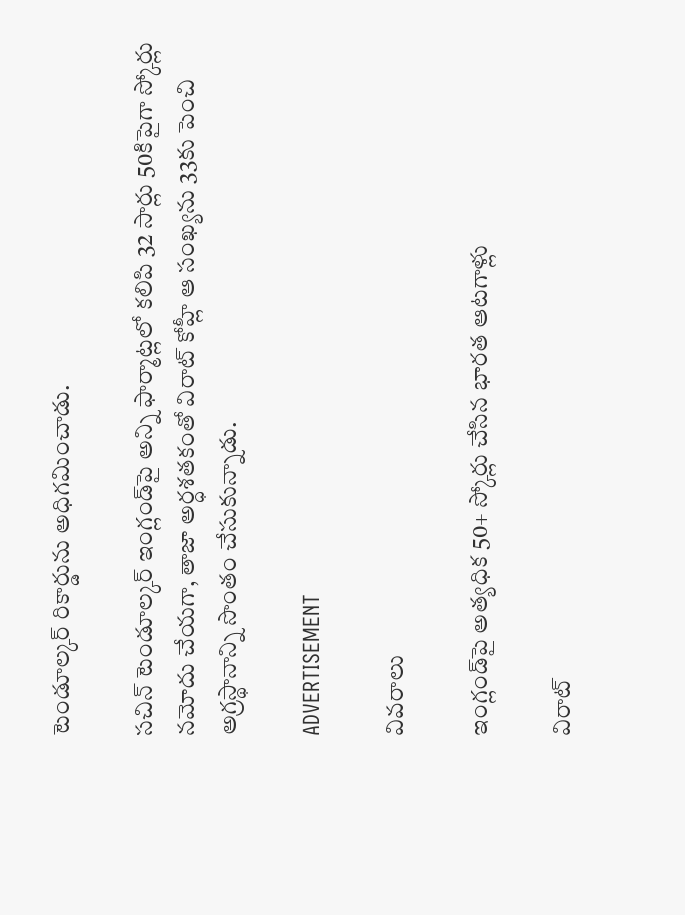టెండూల్కర్ రికార్డును అధిగమించాడు.

సచిన్ టెండూల్కర్ ఇంగ్లండ్‌పై అన్ని ఫార్మాట్లలో కలిపి 32 సార్లు 50కిపైగా స్కోర్లు నమోదు చేయగా, తాజా అర్ధశతకంతో విరాట్ కోహ్లీ ఆ సంఖ్యను 33కు పెంచి అగ్రస్థానాన్ని సొంతం చేసుకున్నాడు.

ADVERTISEMENT

వివరాలు

ఇంగ్లండ్‌పై అత్యధిక 50+ స్కోర్లు చేసిన భారత ఆటగాళ్లు

విరాట్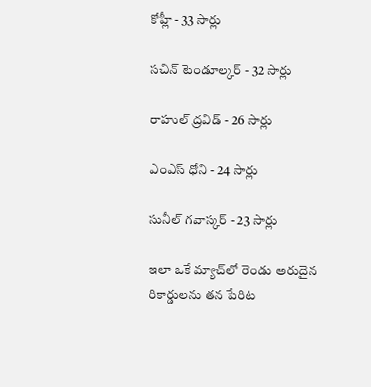కోహ్లీ - 33 సార్లు

సచిన్ టెండూల్కర్ - 32 సార్లు

రాహుల్ ద్రవిడ్ - 26 సార్లు

ఎంఎస్ ధోని - 24 సార్లు

సునీల్ గవాస్కర్ - 23 సార్లు

ఇలా ఒకే మ్యాచ్‌లో రెండు అరుదైన రికార్డులను తన పేరిట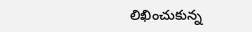లిఖించుకున్న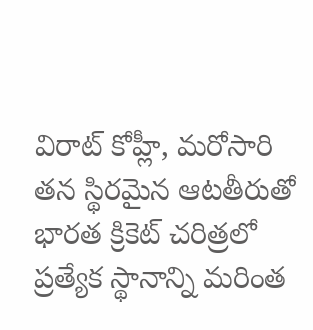విరాట్ కోహ్లీ, మరోసారి తన స్థిరమైన ఆటతీరుతో భారత క్రికెట్ చరిత్రలో ప్రత్యేక స్థానాన్ని మరింత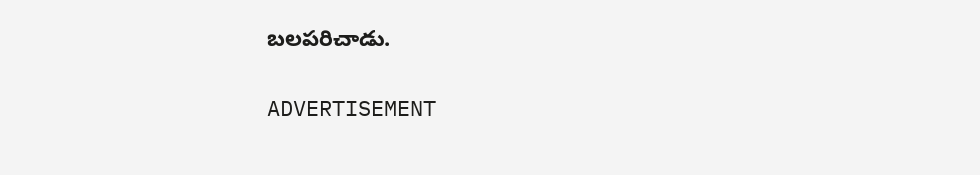బలపరిచాడు.

ADVERTISEMENT